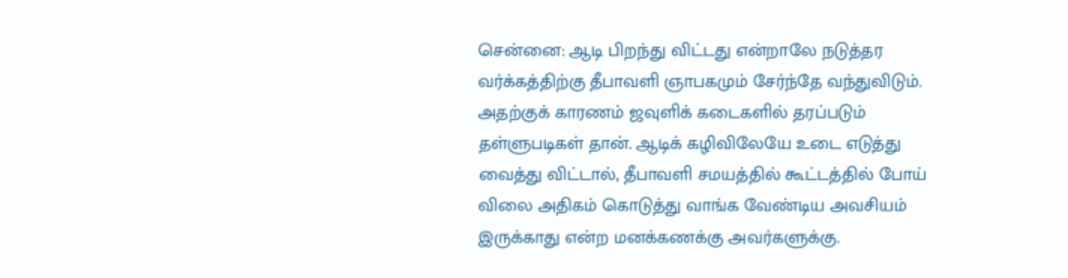சென்னை: ஆடி பிறந்து விட்டது என்றாலே நடுத்தர வர்க்கத்திற்கு தீபாவளி ஞாபகமும் சேர்ந்தே வந்துவிடும். அதற்குக் காரணம் ஜவுளிக் கடைகளில் தரப்படும் தள்ளுபடிகள் தான். ஆடிக் கழிவிலேயே உடை எடுத்து வைத்து விட்டால், தீபாவளி சமயத்தில் கூட்டத்தில் போய் விலை அதிகம் கொடுத்து வாங்க வேண்டிய அவசியம் இருக்காது என்ற மனக்கணக்கு அவர்களுக்கு.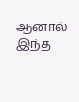ஆனால் இந்த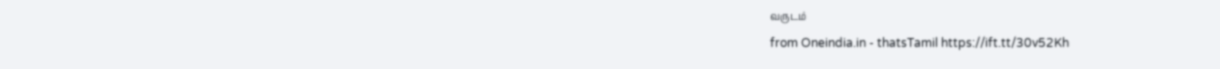வருடம்
from Oneindia.in - thatsTamil https://ift.tt/30v52Kh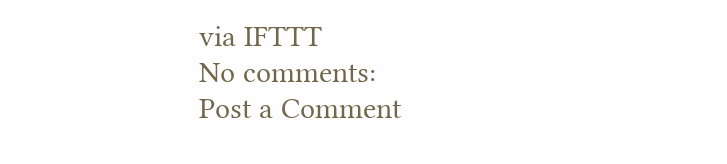via IFTTT
No comments:
Post a Comment